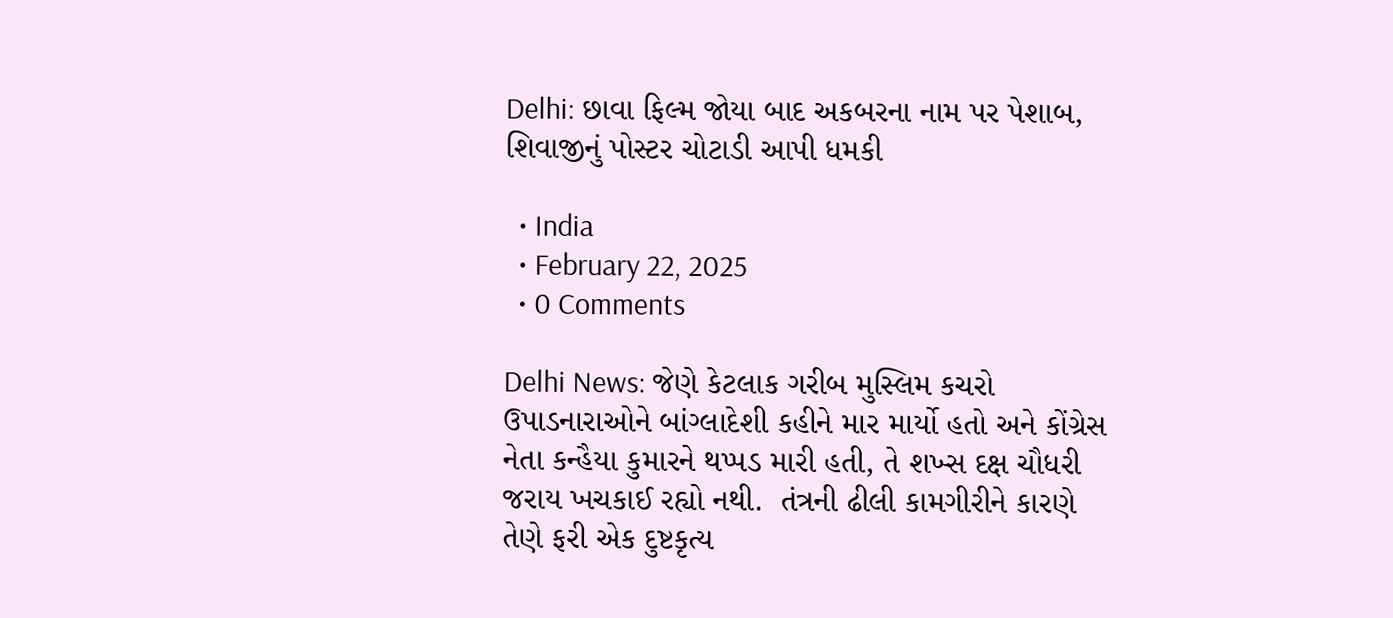Delhi: છાવા ફિલ્મ જોયા બાદ અકબરના નામ પર પેશાબ, શિવાજીનું પોસ્ટર ચોટાડી આપી ધમકી

  • India
  • February 22, 2025
  • 0 Comments

Delhi News: જેણે કેટલાક ગરીબ મુસ્લિમ કચરો ઉપાડનારાઓને બાંગ્લાદેશી કહીને માર માર્યો હતો અને કોંગ્રેસ નેતા કન્હૈયા કુમારને થપ્પડ મારી હતી, તે શખ્સ દક્ષ ચૌધરી જરાય ખચકાઈ રહ્યો નથી.  તંત્રની ઢીલી કામગીરીને કારણે તેણે ફરી એક દુષ્ટકૃત્ય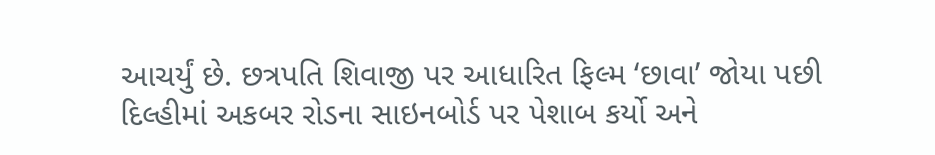આચર્યું છે. છત્રપતિ શિવાજી પર આધારિત ફિલ્મ ‘છાવા’ જોયા પછી દિલ્હીમાં અકબર રોડના સાઇનબોર્ડ પર પેશાબ કર્યો અને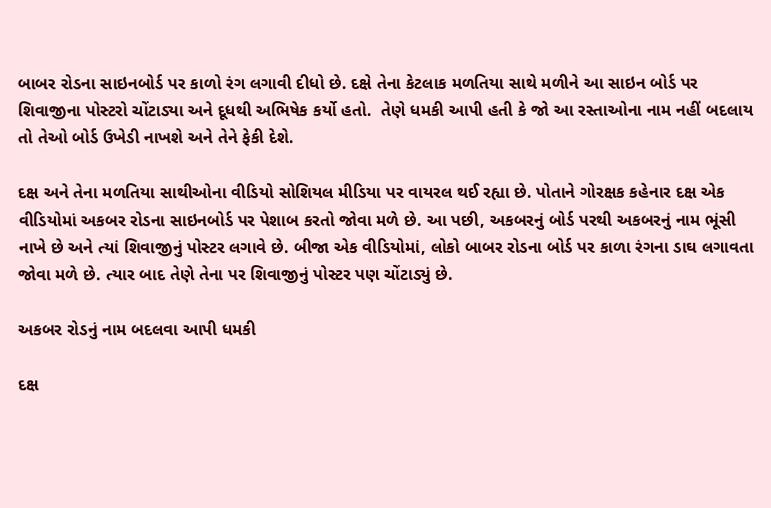બાબર રોડના સાઇનબોર્ડ પર કાળો રંગ લગાવી દીધો છે. દક્ષે તેના કેટલાક મળતિયા સાથે મળીને આ સાઇન બોર્ડ પર શિવાજીના પોસ્ટરો ચોંટાડ્યા અને દૂધથી અભિષેક કર્યો હતો.  તેણે ધમકી આપી હતી કે જો આ રસ્તાઓના નામ નહીં બદલાય તો તેઓ બોર્ડ ઉખેડી નાખશે અને તેને ફેકી દેશે.

દક્ષ અને તેના મળતિયા સાથીઓના વીડિયો સોશિયલ મીડિયા પર વાયરલ થઈ રહ્યા છે. પોતાને ગોરક્ષક કહેનાર દક્ષ એક વીડિયોમાં અકબર રોડના સાઇનબોર્ડ પર પેશાબ કરતો જોવા મળે છે. આ પછી, અકબરનું બોર્ડ પરથી અકબરનું નામ ભૂંસી નાખે છે અને ત્યાં શિવાજીનું પોસ્ટર લગાવે છે. બીજા એક વીડિયોમાં, લોકો બાબર રોડના બોર્ડ પર કાળા રંગના ડાઘ લગાવતા જોવા મળે છે. ત્યાર બાદ તેણે તેના પર શિવાજીનું પોસ્ટર પણ ચોંટાડ્યું છે.

અકબર રોડનું નામ બદલવા આપી ધમકી

દક્ષ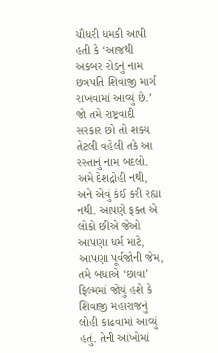ચૌધરી ધમકી આપી હતી કે ‘આજથી અકબર રોડનું નામ છત્રપતિ શિવાજી માર્ગ રાખવામાં આવ્યું છે.’ જો તમે રાષ્ટ્રવાદી સરકાર છો તો શક્ય તેટલી વહેલી તકે આ રસ્તાનું નામ બદલો. અમે દેશદ્રોહી નથી, અને એવું કંઈ કરી રહ્યા નથી. આપણે ફક્ત એ લોકો છીએ જેઓ આપણા ધર્મ માટે, આપણા પૂર્વજોની જેમ, તમે બધાએ ‘છાવા’ ફિલ્મમાં જોયું હશે કે શિવાજી મહારાજનું લોહી કાઢવામાં આવ્યું હતું. તેની આંખોમાં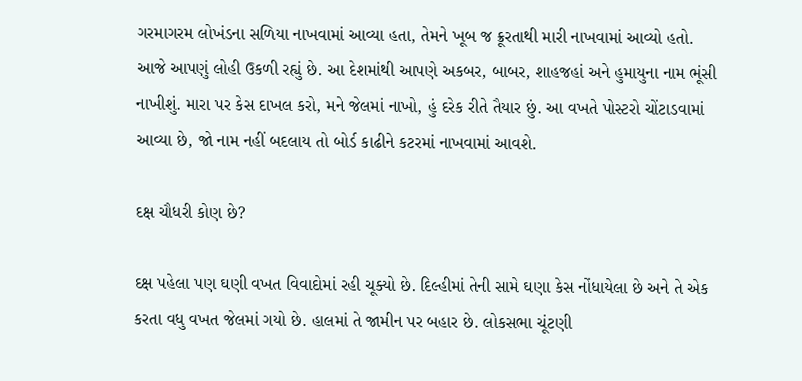ગરમાગરમ લોખંડના સળિયા નાખવામાં આવ્યા હતા, તેમને ખૂબ જ ક્રૂરતાથી મારી નાખવામાં આવ્યો હતો. આજે આપણું લોહી ઉકળી રહ્યું છે. આ દેશમાંથી આપણે અકબર, બાબર, શાહજહાં અને હુમાયુના નામ ભૂંસી નાખીશું. મારા પર કેસ દાખલ કરો, મને જેલમાં નાખો, હું દરેક રીતે તૈયાર છું. આ વખતે પોસ્ટરો ચોંટાડવામાં આવ્યા છે, જો નામ નહીં બદલાય તો બોર્ડ કાઢીને કટરમાં નાખવામાં આવશે.

દક્ષ ચૌધરી કોણ છે?

દક્ષ પહેલા પણ ઘણી વખત વિવાદોમાં રહી ચૂક્યો છે. દિલ્હીમાં તેની સામે ઘણા કેસ નોંધાયેલા છે અને તે એક કરતા વધુ વખત જેલમાં ગયો છે. હાલમાં તે જામીન પર બહાર છે. લોકસભા ચૂંટણી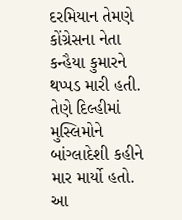દરમિયાન તેમણે કોંગ્રેસના નેતા કન્હૈયા કુમારને થપ્પડ મારી હતી. તેણે દિલ્હીમાં મુસ્લિમોને બાંગ્લાદેશી કહીને માર માર્યો હતો. આ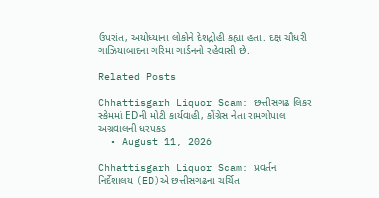ઉપરાંત, અયોધ્યાના લોકોને દેશદ્રોહી કહ્યા હતા. દક્ષ ચૌધરી ગાઝિયાબાદના ગરિમા ગાર્ડનનો રહેવાસી છે.

Related Posts

Chhattisgarh Liquor Scam: છત્તીસગઢ લિકર સ્કેમમાં EDની મોટી કાર્યવાહી, કોંગ્રેસ નેતા રામગોપાલ અગ્રવાલની ધરપકડ
  • August 11, 2026

Chhattisgarh Liquor Scam: પ્રવર્તન નિર્દેશાલય (ED)એ છત્તીસગઢના ચર્ચિત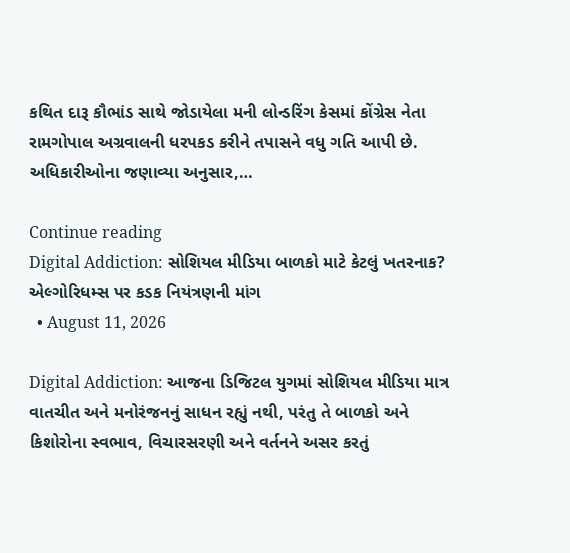કથિત દારૂ કૌભાંડ સાથે જોડાયેલા મની લોન્ડરિંગ કેસમાં કોંગ્રેસ નેતા રામગોપાલ અગ્રવાલની ધરપકડ કરીને તપાસને વધુ ગતિ આપી છે. અધિકારીઓના જણાવ્યા અનુસાર,…

Continue reading
Digital Addiction: સોશિયલ મીડિયા બાળકો માટે કેટલું ખતરનાક? એલ્ગોરિધમ્સ પર કડક નિયંત્રણની માંગ
  • August 11, 2026

Digital Addiction: આજના ડિજિટલ યુગમાં સોશિયલ મીડિયા માત્ર વાતચીત અને મનોરંજનનું સાધન રહ્યું નથી, પરંતુ તે બાળકો અને કિશોરોના સ્વભાવ, વિચારસરણી અને વર્તનને અસર કરતું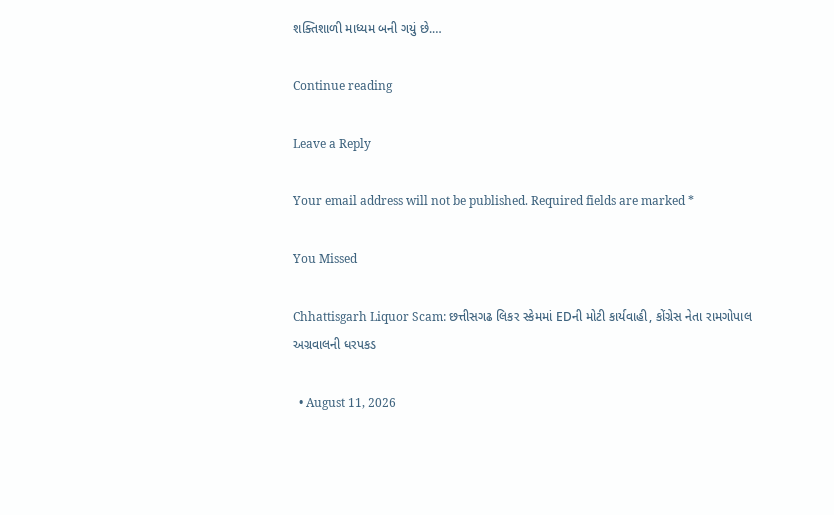શક્તિશાળી માધ્યમ બની ગયું છે.…

Continue reading

Leave a Reply

Your email address will not be published. Required fields are marked *

You Missed

Chhattisgarh Liquor Scam: છત્તીસગઢ લિકર સ્કેમમાં EDની મોટી કાર્યવાહી, કોંગ્રેસ નેતા રામગોપાલ અગ્રવાલની ધરપકડ

  • August 11, 2026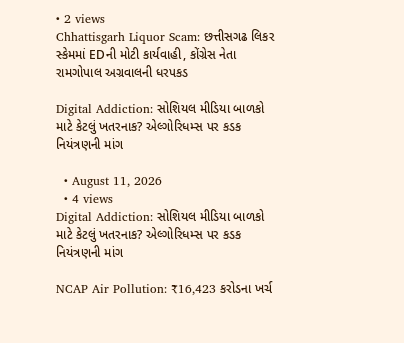• 2 views
Chhattisgarh Liquor Scam: છત્તીસગઢ લિકર સ્કેમમાં EDની મોટી કાર્યવાહી, કોંગ્રેસ નેતા રામગોપાલ અગ્રવાલની ધરપકડ

Digital Addiction: સોશિયલ મીડિયા બાળકો માટે કેટલું ખતરનાક? એલ્ગોરિધમ્સ પર કડક નિયંત્રણની માંગ

  • August 11, 2026
  • 4 views
Digital Addiction: સોશિયલ મીડિયા બાળકો માટે કેટલું ખતરનાક? એલ્ગોરિધમ્સ પર કડક નિયંત્રણની માંગ

NCAP Air Pollution: ₹16,423 કરોડના ખર્ચ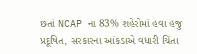છતાં NCAP ના 83% શહેરોમાં હવા હજુ પ્રદૂષિત, સરકારના આંકડાએ વધારી ચિંતા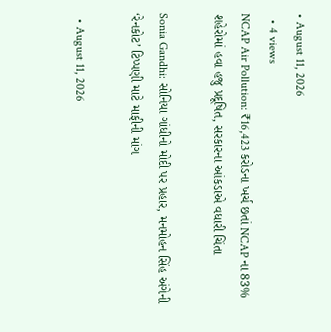• August 11, 2026
  • 4 views
NCAP Air Pollution: ₹16,423 કરોડના ખર્ચ છતાં NCAP ના 83% શહેરોમાં હવા હજુ પ્રદૂષિત, સરકારના આંકડાએ વધારી ચિંતા

Sonia Gandhi: સોનિયા ગાંધીનો મોદી પર પ્રહાર, મનમોહન સિંહ અંગેની ‘રેનકોટ’ ટિપ્પણી માટે માફીની માંગ

  • August 11, 2026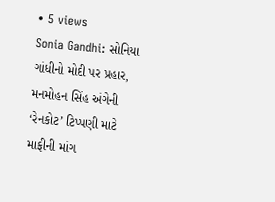• 5 views
Sonia Gandhi: સોનિયા ગાંધીનો મોદી પર પ્રહાર, મનમોહન સિંહ અંગેની ‘રેનકોટ’ ટિપ્પણી માટે માફીની માંગ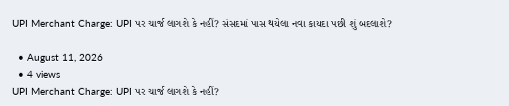UPI Merchant Charge: UPI પર ચાર્જ લાગશે કે નહીં? સંસદમાં પાસ થયેલા નવા કાયદા પછી શું બદલાશે?

  • August 11, 2026
  • 4 views
UPI Merchant Charge: UPI પર ચાર્જ લાગશે કે નહીં?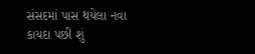સંસદમાં પાસ થયેલા નવા કાયદા પછી શું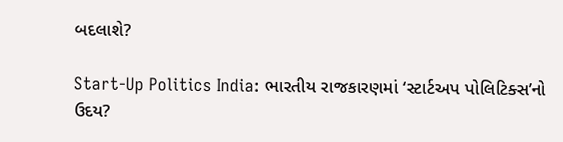બદલાશે?

Start-Up Politics India: ભારતીય રાજકારણમાં ‘સ્ટાર્ટઅપ પોલિટિક્સ’નો ઉદય?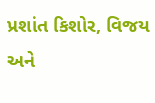પ્રશાંત કિશોર, વિજય અને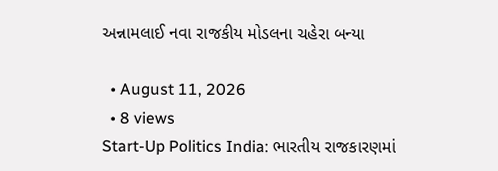અન્નામલાઈ નવા રાજકીય મોડલના ચહેરા બન્યા

  • August 11, 2026
  • 8 views
Start-Up Politics India: ભારતીય રાજકારણમાં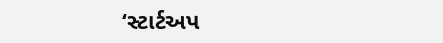‘સ્ટાર્ટઅપ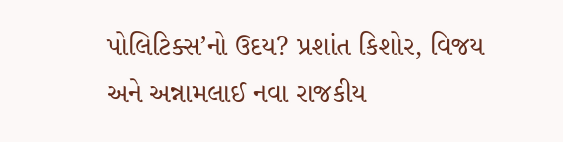પોલિટિક્સ’નો ઉદય? પ્રશાંત કિશોર, વિજય અને અન્નામલાઈ નવા રાજકીય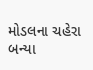મોડલના ચહેરા બન્યા